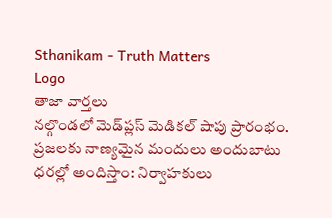Sthanikam - Truth Matters
Logo
తాజా వార్తలు
నల్గొండలో మెడ్‌ప్లస్ మెడికల్ షాపు ప్రారంభం. ప్రజలకు నాణ్యమైన మందులు అందుబాటు ధరల్లో అందిస్తాం: నిర్వాహకులు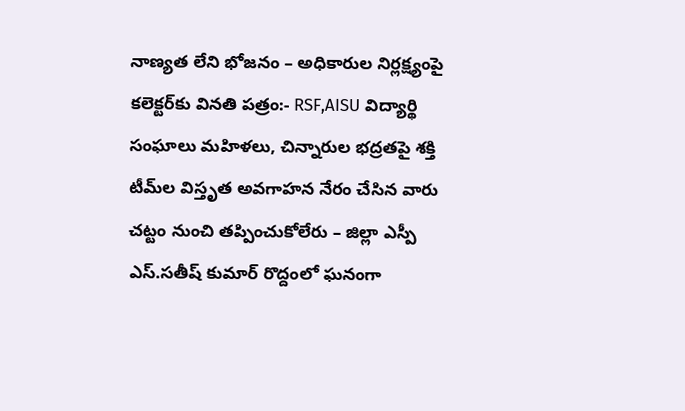నాణ్యత లేని భోజనం – అధికారుల నిర్లక్ష్యంపై కలెక్టర్‌కు వినతి పత్రం:- RSF,AISU విద్యార్థి సంఘాలు మహిళలు, చిన్నారుల భద్రతపై శక్తి టీమ్‌ల విస్తృత అవగాహన నేరం చేసిన వారు చట్టం నుంచి తప్పించుకోలేరు – జిల్లా ఎస్పీ ఎస్.సతీష్ కుమార్ రొద్దంలో ఘనంగా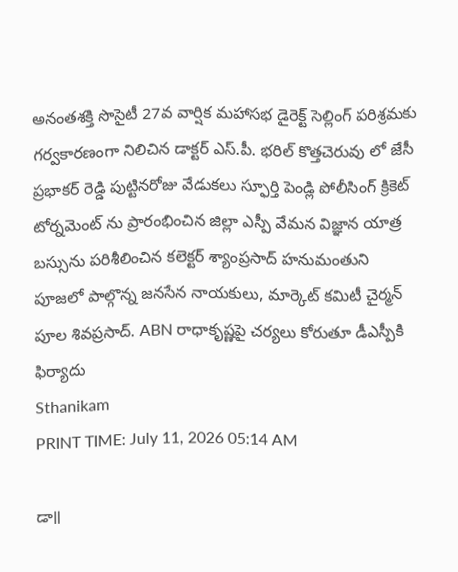అనంతశక్తి సొసైటీ 27వ వార్షిక మహాసభ డైరెక్ట్ సెల్లింగ్ పరిశ్రమకు గర్వకారణంగా నిలిచిన డాక్టర్ ఎస్.పీ. భరిల్ కొత్తచెరువు లో జేసీ ప్రభాకర్ రెడ్డి పుట్టినరోజు వేడుకలు స్ఫూర్తి పెండ్లి పోలీసింగ్ క్రికెట్ టోర్నమెంట్ ను ప్రారంభించిన జిల్లా ఎస్పీ వేమన విజ్ఞాన యాత్ర బస్సును పరిశీలించిన కలెక్టర్ శ్యాంప్రసాద్ హనుమంతుని పూజలో పాల్గొన్న జనసేన నాయకులు, మార్కెట్ కమిటీ చైర్మన్ పూల శివప్రసాద్. ABN రాధాకృష్ణపై చర్యలు కోరుతూ డీఎస్పీకి ఫిర్యాదు
Sthanikam
PRINT TIME: July 11, 2026 05:14 AM

డా॥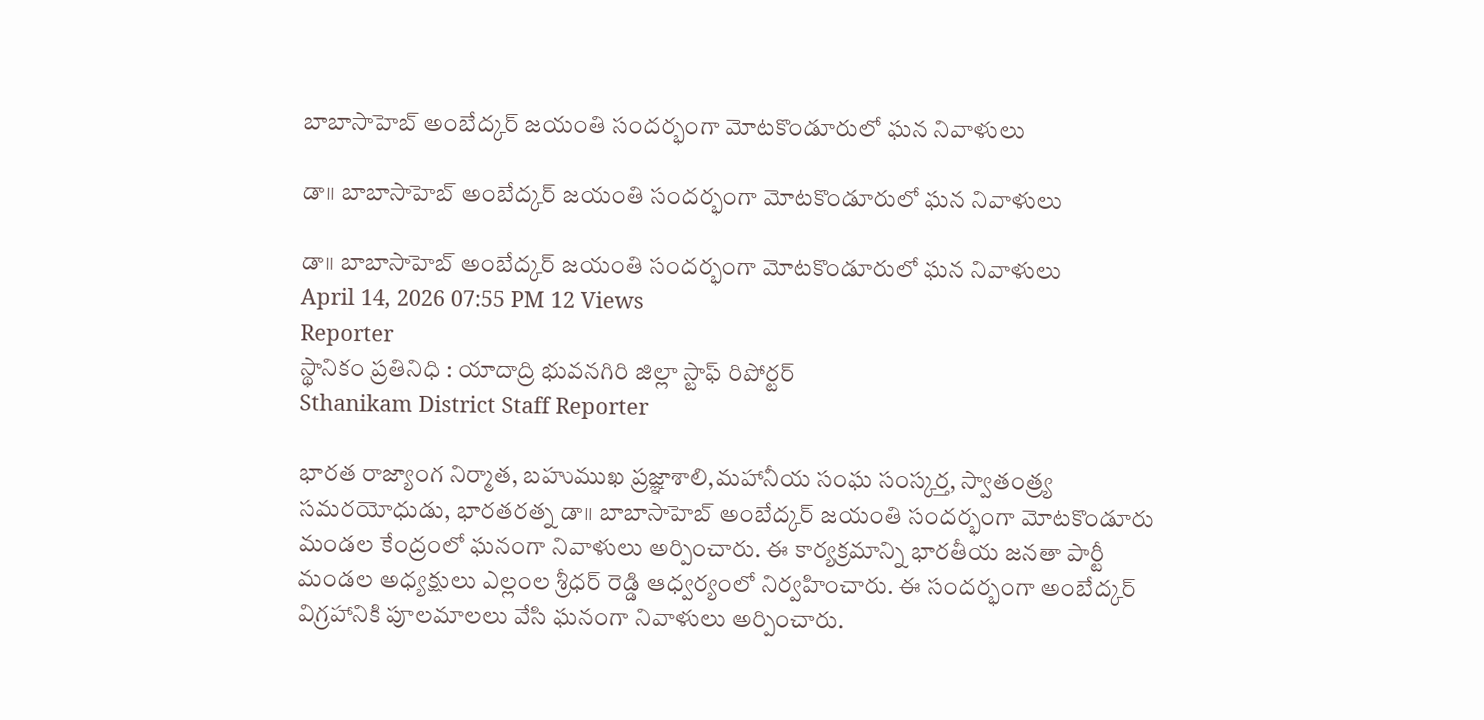బాబాసాహెబ్ అంబేద్కర్ జయంతి సందర్భంగా మోటకొండూరులో ఘన నివాళులు

డా॥ బాబాసాహెబ్ అంబేద్కర్ జయంతి సందర్భంగా మోటకొండూరులో ఘన నివాళులు

డా॥ బాబాసాహెబ్ అంబేద్కర్ జయంతి సందర్భంగా మోటకొండూరులో ఘన నివాళులు
April 14, 2026 07:55 PM 12 Views
Reporter
స్థానికం ప్రతినిధి : యాదాద్రి భువనగిరి జిల్లా స్టాఫ్ రిపోర్టర్
Sthanikam District Staff Reporter

భారత రాజ్యాంగ నిర్మాత, బహుముఖ ప్రజ్ఞాశాలి,మహానీయ సంఘ సంస్కర్త, స్వాతంత్ర్య సమరయోధుడు, భారతరత్న డా॥ బాబాసాహెబ్ అంబేద్కర్ జయంతి సందర్భంగా మోటకొండూరు మండల కేంద్రంలో ఘనంగా నివాళులు అర్పించారు. ఈ కార్యక్రమాన్ని భారతీయ జనతా పార్టీ మండల అధ్యక్షులు ఎల్లంల శ్రీధర్ రెడ్డి ఆధ్వర్యంలో నిర్వహించారు. ఈ సందర్భంగా అంబేద్కర్ విగ్రహానికి పూలమాలలు వేసి ఘనంగా నివాళులు అర్పించారు.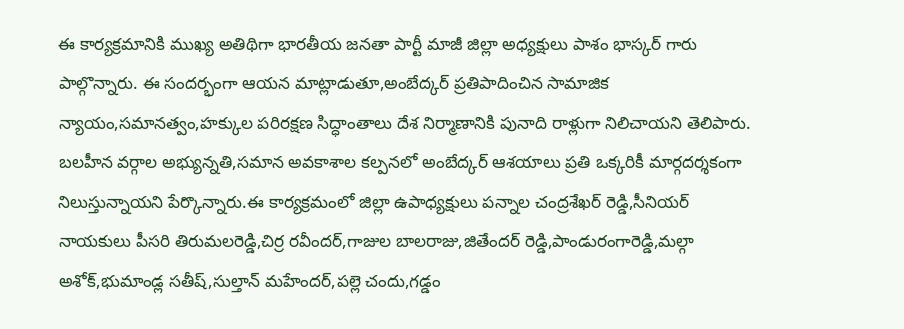ఈ కార్యక్రమానికి ముఖ్య అతిథిగా భారతీయ జనతా పార్టీ మాజీ జిల్లా అధ్యక్షులు పాశం భాస్కర్ గారు పాల్గొన్నారు. ఈ సందర్భంగా ఆయన మాట్లాడుతూ,అంబేద్కర్ ప్రతిపాదించిన సామాజిక న్యాయం,సమానత్వం,హక్కుల పరిరక్షణ సిద్ధాంతాలు దేశ నిర్మాణానికి పునాది రాళ్లుగా నిలిచాయని తెలిపారు. బలహీన వర్గాల అభ్యున్నతి,సమాన అవకాశాల కల్పనలో అంబేద్కర్ ఆశయాలు ప్రతి ఒక్కరికీ మార్గదర్శకంగా నిలుస్తున్నాయని పేర్కొన్నారు.ఈ కార్యక్రమంలో జిల్లా ఉపాధ్యక్షులు పన్నాల చంద్రశేఖర్ రెడ్డి,సీనియర్ నాయకులు పీసరి తిరుమలరెడ్డి,చిర్ర రవీందర్,గాజుల బాలరాజు,జితేందర్ రెడ్డి,పాండురంగారెడ్డి,మల్గా అశోక్,భుమాండ్ల సతీష్,సుల్తాన్ మహేందర్,పల్లె చందు,గడ్డం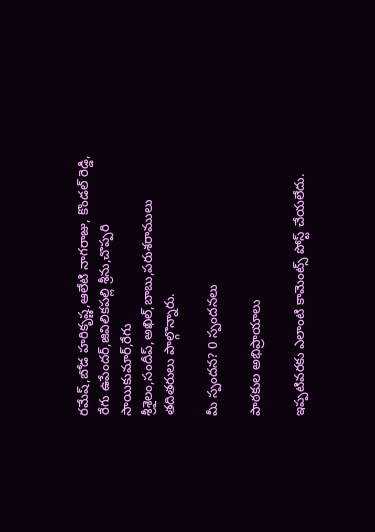రమేష్,బోడ హరికృష్ణ,ఆలేటి నాగరాజు, కొండల్ రెడ్డి, రేగు ఉపేందర్,జివిలికపల్లి శ్రీను,చొప్పరి సాయికుమార్,రేగు శ్రీశైలం,సందీప్,అఖిల్,బాబు,పరుశరాములు తదితరులు పాల్గొన్నారు.

మీ స్పందన? 0 స్పందనలు

పాఠకుల అభిప్రాయాలు

ఇప్పటివరకు ఎలాంటి కామెంట్స్ పోస్ట్ చేయలేదు.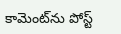కామెంట్‌ను పోస్ట్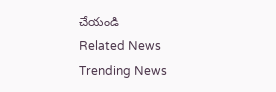చేయండి
Related News
Trending News